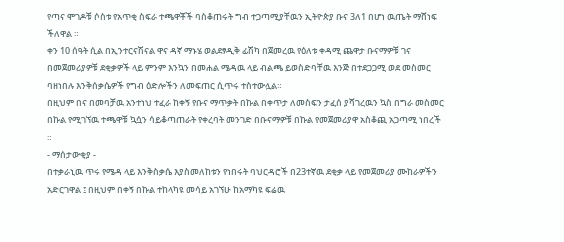የጣና ሞገዶቹ ሶስቱ የአጥቂ ስፍራ ተጫዋቾች ባስቆጠሩት ግብ ተጋጣሚያቸዉን ኢትዮጵያ ቡና 3ለ1 በሆነ ዉጤት ማሸነፍ ችለዋል ።
ቀን 10 ሰዓት ሲል በኢንተርናሽናል ዋና ዳኛ ማኑሄ ወልደፃዲቅ ፊሽካ በጀመረዉ የዕለቱ ቀዳሚ ጨዋታ ቡናማዎቹ ገና በመጀመሪያዎቹ ደቂቃዎች ላይ ምንም እንኳን በመሐል ሜዳዉ ላይ ብልጫ ይወስድባቸዉ እንጅ በተደጋጋሚ ወደ መስመር ባዘነበሉ እንቅሰቃሴዎች የግብ ዕድሎችን ለመፍጠር ሲጥሩ ተስተውሏል።
በዚህም በና በመባቻዉ አንተነህ ተፈራ ከቀኝ የቡና ማጥቃት በኩል በቀጥታ ለመስፍን ታፈሰ ያሻገረዉን ኳስ በግራ መስመር በኩል የሚገኘዉ ተጫዋቹ ኳሷን ሳይቆጣጠራት የቀረባት መንገድ በቡናማዎቹ በኩል የመጀመሪያዋ አስቆጪ አጋጣሚ ነበረች ።
- ማሰታውቂያ -
በተቃራኒዉ ጥሩ የሜዳ ላይ እንቅስቃሴ እያስመለከቱን የነበሩት ባህርዳሮች በ23ተኛዉ ደቂቃ ላይ የመጀመሪያ ሙከራዎችን አድርገዋል ፤ በዚህም በቀኝ በኩል ተከላካዩ መሳይ አገኘሁ ከአማካዩ ፍሬዉ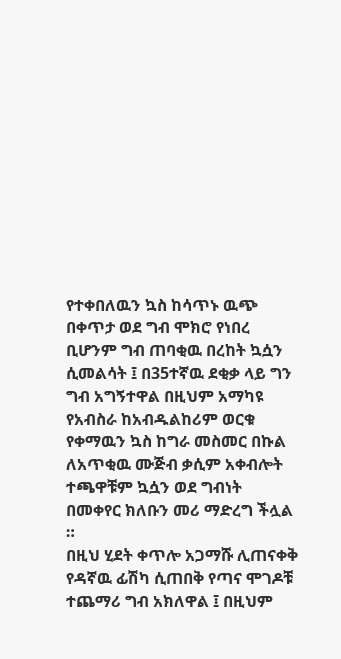የተቀበለዉን ኳስ ከሳጥኑ ዉጭ በቀጥታ ወደ ግብ ሞክሮ የነበረ ቢሆንም ግብ ጠባቂዉ በረከት ኳሷን ሲመልሳት ፤ በ35ተኛዉ ደቂቃ ላይ ግን ግብ አግኝተዋል በዚህም አማካዩ የአብስራ ከአብዱልከሪም ወርቁ የቀማዉን ኳስ ከግራ መስመር በኩል ለአጥቂዉ ሙጅብ ቃሲም አቀብሎት ተጫዋቹም ኳሷን ወደ ግብነት በመቀየር ክለቡን መሪ ማድረግ ችሏል ።
በዚህ ሂደት ቀጥሎ አጋማሹ ሊጠናቀቅ የዳኛዉ ፊሽካ ሲጠበቅ የጣና ሞገዶቹ ተጨማሪ ግብ አክለዋል ፤ በዚህም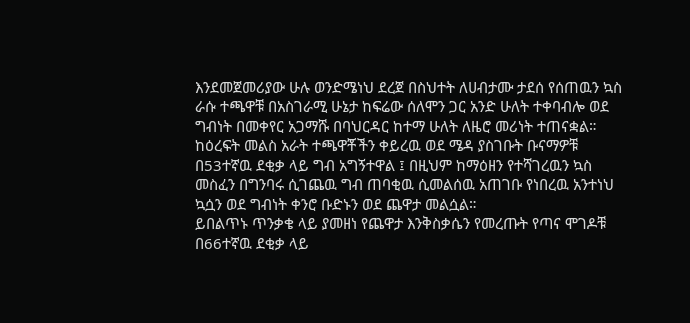እንደመጀመሪያው ሁሉ ወንድሜነህ ደረጀ በስህተት ለሀብታሙ ታደሰ የሰጠዉን ኳስ ራሱ ተጫዋቹ በአስገራሚ ሁኔታ ከፍሬው ሰለሞን ጋር አንድ ሁለት ተቀባብሎ ወደ ግብነት በመቀየር አጋማሹ በባህርዳር ከተማ ሁለት ለዜሮ መሪነት ተጠናቋል።
ከዕረፍት መልስ አራት ተጫዋቾችን ቀይረዉ ወደ ሜዳ ያስገቡት ቡናማዎቹ በ53ተኛዉ ደቂቃ ላይ ግብ አግኝተዋል ፤ በዚህም ከማዕዘን የተሻገረዉን ኳስ መስፈን በግንባሩ ሲገጨዉ ግብ ጠባቂዉ ሲመልሰዉ አጠገቡ የነበረዉ አንተነህ ኳሷን ወደ ግብነት ቀንሮ ቡድኑን ወደ ጨዋታ መልሷል።
ይበልጥኑ ጥንቃቄ ላይ ያመዘነ የጨዋታ እንቅስቃሴን የመረጡት የጣና ሞገዶቹ በ66ተኛዉ ደቂቃ ላይ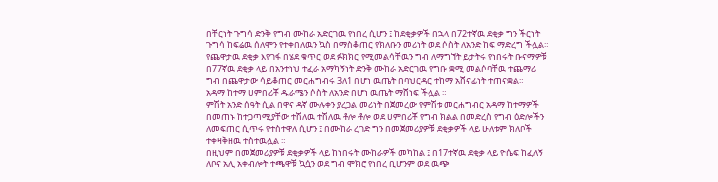በቸርነት ጉግሳ ድንቅ የግብ ሙከራ አድርገዉ የነበረ ሲሆን ፤ ከደቂቃዎች በኋላ በ72ተኛዉ ደቂቃ ግን ችርነት ጉግሳ ከፍሬዉ ሰለሞን የተቀበለዉን ኳስ በማስቆጠር የክለቡን መሪነት ወደ ሶስት ለአንድ ከፍ ማድረግ ችሏል።
የጨዋታዉ ደቂቃ እየገፋ በሄደ ቁጥር ወደ ፉክክር የሚመልሳቸዉን ግብ ለማግኘት ይታትሩ የነበሩት ቡናማዎቹ በ77ኛዉ ደቂቃ ላይ በአንተነህ ተፈራ አማካኝነት ድንቅ ሙከራ አድርገዉ የግቡ ቋሚ መልሶባቸዉ ተጨማሪ ግብ በጨዋታው ሳይቆጠር መርሐግብሩ 3ለ1 በሆነ ዉጤት በባህርዳር ተከማ አሸናፊነት ተጠናቋል።
አዳማ ከተማ ሀምበሪቾ ዱራሜን ሶስት ለአንድ በሆነ ዉጤት ማሸነፍ ችሏል ።
ምሽት አንድ ሰዓት ሲል በዋና ዳኛ ሙሉቀን ያረጋል መሪነት በጀመረው የምሽቱ መርሐግብር አዳማ ከተማዎች በመጠኑ ከተጋጣሚያቸው ተሽለዉ ተሽለዉ ቶሎ ቶሎ ወደ ሀምበሪቾ የግብ ክልል በመድረስ የግብ ዕድሎችን ለመፍጠር ሲጥሩ የተስተዋለ ሲሆን ፤ በሙከራ ረገድ ግን በመጀመሪያዎቹ ደቂቃዎች ላይ ሁለቱም ክለቦች ተቀዛቅዘዉ ተስተዉሏል ።
በዚህም በመጀመሪያዎቹ ደቂቃዎች ላይ ከነበሩት ሙከራዎች መካከል ፤ በ17ተኛዉ ደቂቃ ላይ ዮሴፍ ከፈለኝ ለቦና አሊ አቀብሎት ተጫዋቹ ኳሷን ወደ ግብ ሞክሮ የነበረ ቢሆንም ወደ ዉጭ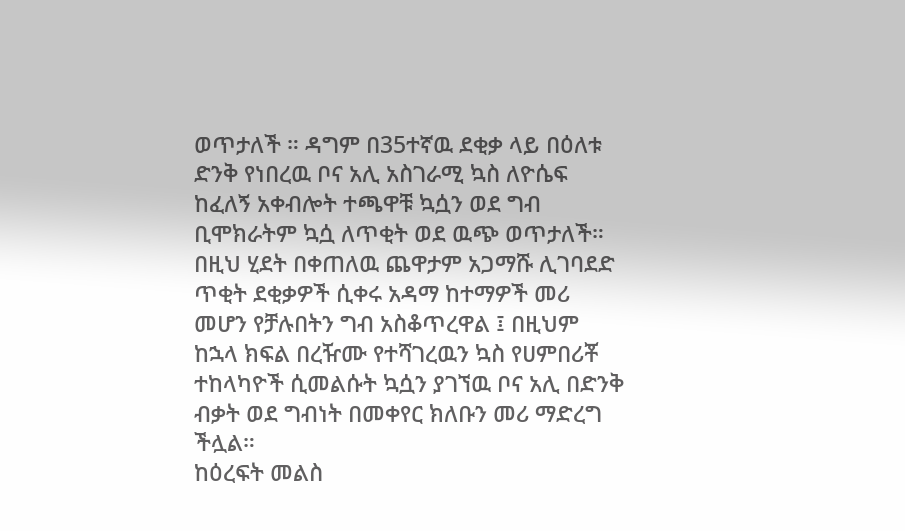ወጥታለች ። ዳግም በ35ተኛዉ ደቂቃ ላይ በዕለቱ ድንቅ የነበረዉ ቦና አሊ አስገራሚ ኳስ ለዮሴፍ ከፈለኝ አቀብሎት ተጫዋቹ ኳሷን ወደ ግብ ቢሞክራትም ኳሷ ለጥቂት ወደ ዉጭ ወጥታለች።
በዚህ ሂደት በቀጠለዉ ጨዋታም አጋማሹ ሊገባደድ ጥቂት ደቂቃዎች ሲቀሩ አዳማ ከተማዎች መሪ መሆን የቻሉበትን ግብ አስቆጥረዋል ፤ በዚህም ከኋላ ክፍል በረዥሙ የተሻገረዉን ኳስ የሀምበሪቾ ተከላካዮች ሲመልሱት ኳሷን ያገኘዉ ቦና አሊ በድንቅ ብቃት ወደ ግብነት በመቀየር ክለቡን መሪ ማድረግ ችሏል።
ከዕረፍት መልስ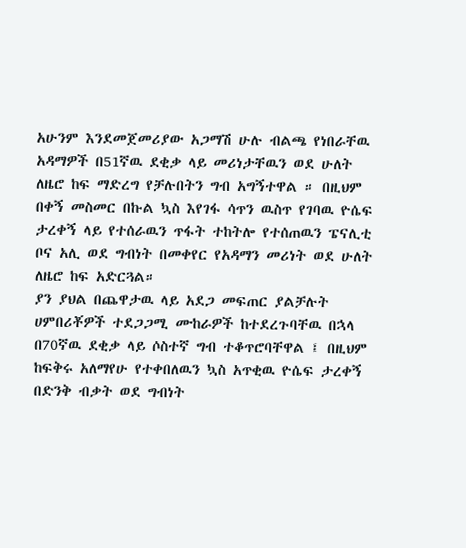አሁንም እንደመጀመሪያው አጋማሽ ሁሉ ብልጫ የነበራቸዉ አዳማዎች በ51ኛዉ ደቂቃ ላይ መሪነታቸዉን ወደ ሁለት ለዜሮ ከፍ ማድረግ የቻሉበትን ግብ አግኝተዋል ። በዚህም በቀኝ መስመር በኩል ኳስ እየገፋ ሳጥን ዉስጥ የገባዉ ዮሴፍ ታረቀኝ ላይ የተሰራዉን ጥፋት ተከትሎ የተሰጠዉን ፔናሊቲ ቦና አሊ ወደ ግብነት በመቀየር የአዳማን መሪነት ወደ ሁለት ለዜሮ ከፍ አድርጓል።
ያን ያህል በጨዋታዉ ላይ አደጋ መፍጠር ያልቻሉት ሀምበሪቾዎች ተደጋጋሚ ሙከራዎች ከተደረጉባቸዉ በኋላ በ70ኛዉ ደቂቃ ላይ ሶስተኛ ግብ ተቆጥሮባቸዋል ፤ በዚህም ከፍቅሩ አለማየሁ የተቀበለዉን ኳስ አጥቂዉ ዮሴፍ ታረቀኝ በድንቅ ብቃት ወደ ግብነት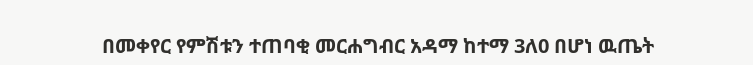በመቀየር የምሽቱን ተጠባቂ መርሐግብር አዳማ ከተማ 3ለ0 በሆነ ዉጤት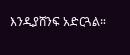እንዲያሸንፍ አድርጓል።